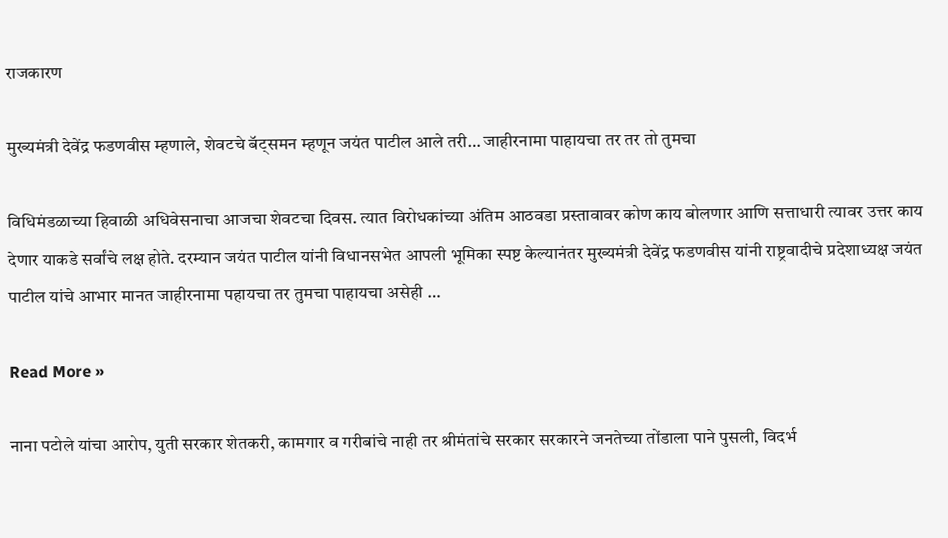राजकारण

मुख्यमंत्री देवेंद्र फडणवीस म्हणाले, शेवटचे बॅट्समन म्हणून जयंत पाटील आले तरी… जाहीरनामा पाहायचा तर तर तो तुमचा

विधिमंडळाच्या हिवाळी अधिवेसनाचा आजचा शेवटचा दिवस. त्यात विरोधकांच्या अंतिम आठवडा प्रस्तावावर कोण काय बोलणार आणि सत्ताधारी त्यावर उत्तर काय देणार याकडे सर्वांचे लक्ष होते. दरम्यान जयंत पाटील यांनी विधानसभेत आपली भूमिका स्पष्ट केल्यानंतर मुख्यमंत्री देवेंद्र फडणवीस यांनी राष्ट्रवादीचे प्रदेशाध्यक्ष जयंत पाटील यांचे आभार मानत जाहीरनामा पहायचा तर तुमचा पाहायचा असेही …

Read More »

नाना पटोले यांचा आरोप, युती सरकार शेतकरी, कामगार व गरीबांचे नाही तर श्रीमंतांचे सरकार सरकारने जनतेच्या तोंडाला पाने पुसली, विदर्भ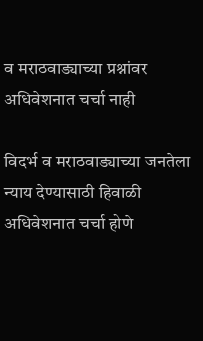व मराठवाड्याच्या प्रश्नांवर अधिवेशनात चर्चा नाही

विदर्भ व मराठवाड्याच्या जनतेला न्याय देण्यासाठी हिवाळी अधिवेशनात चर्चा होणे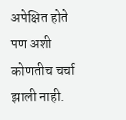अपेक्षित होते पण अशी कोणतीच चर्चा झाली नाही.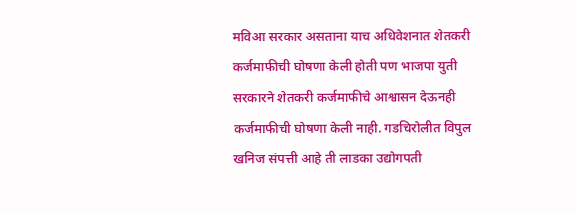मविआ सरकार असताना याच अधिवेशनात शेतकरी कर्जमाफीची घोषणा केली होती पण भाजपा युती सरकारने शेतकरी कर्जमाफीचे आश्वासन देऊनही कर्जमाफीची घोषणा केली नाही. गडचिरोलीत विपुल खनिज संपत्ती आहे ती लाडका उद्योगपती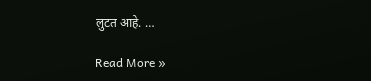लुटत आहे. …

Read More »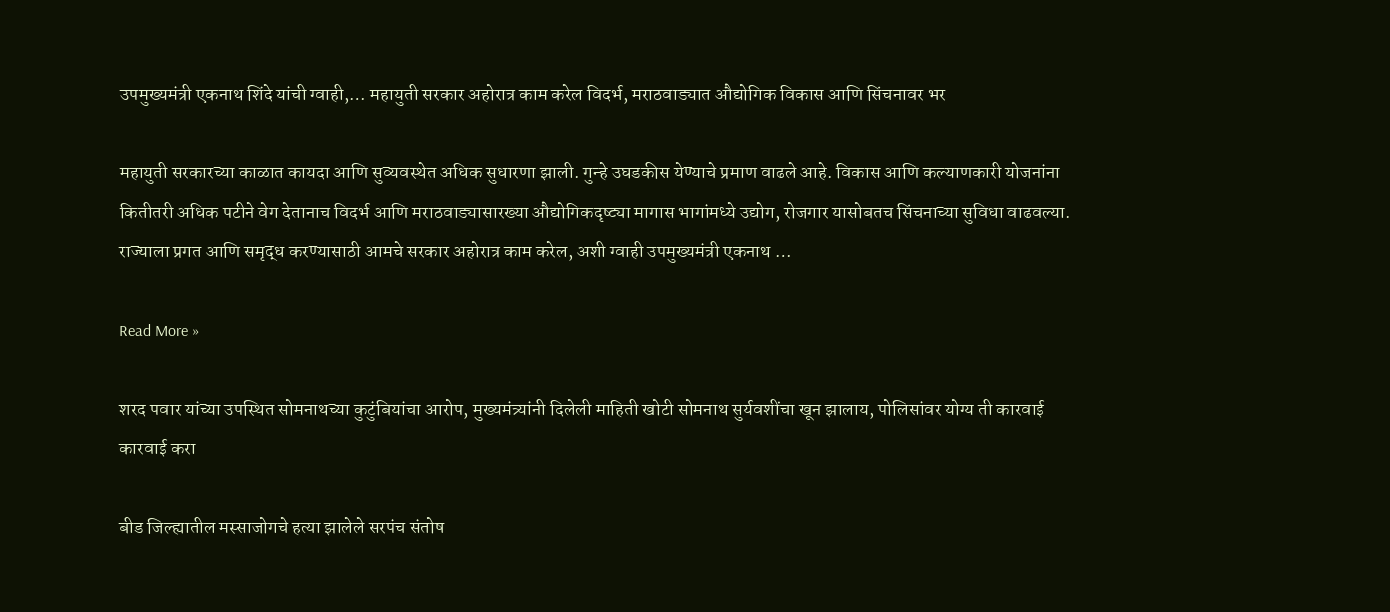उपमुख्यमंत्री एकनाथ शिंदे यांची ग्वाही,… महायुती सरकार अहोरात्र काम करेल विदर्भ, मराठवाड्यात औद्योगिक विकास आणि सिंचनावर भर

महायुती सरकारच्या काळात कायदा आणि सुव्यवस्थेत अधिक सुधारणा झाली. गुन्हे उघडकीस येण्याचे प्रमाण वाढले आहे. विकास आणि कल्याणकारी योजनांना कितीतरी अधिक पटीने वेग देतानाच विदर्भ आणि मराठवाड्यासारख्या औद्योगिकदृष्ट्या मागास भागांमध्ये उद्योग, रोजगार यासोबतच सिंचनाच्या सुविधा वाढवल्या. राज्याला प्रगत आणि समृद्ध करण्यासाठी आमचे सरकार अहोरात्र काम करेल, अशी ग्वाही उपमुख्यमंत्री एकनाथ …

Read More »

शरद पवार यांच्या उपस्थित सोमनाथच्या कुटुंबियांचा आरोप, मुख्यमंत्र्यांनी दिलेली माहिती खोटी सोमनाथ सुर्यवशींचा खून झालाय, पोलिसांवर योग्य ती कारवाई कारवाई करा

बीड जिल्ह्यातील मस्साजोगचे हत्या झालेले सरपंच संतोष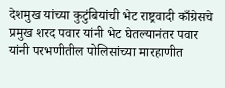देशमुख यांच्या कुटुंबियांची भेट राष्ट्रवादी काँग्रेसचे प्रमुख शरद पवार यांनी भेट घेतल्यानंतर पवार यांनी परभणीतील पोलिसांच्या मारहाणीत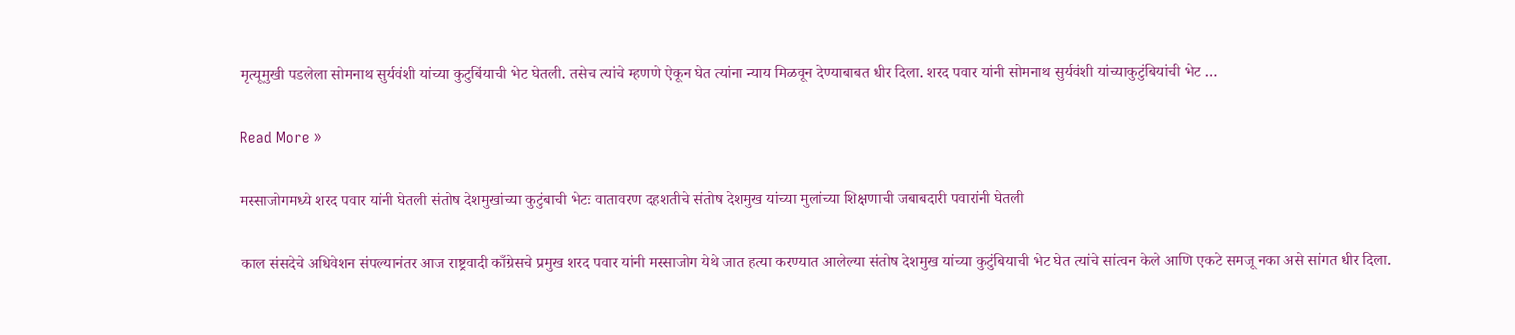मृत्यूमुखी पडलेला सोमनाथ सुर्यवंशी यांच्या कुटुबिंयाची भेट घेतली. तसेच त्यांचे म्हणणे ऐकून घेत त्यांना न्याय मिळवून देण्याबाबत धीर दिला. शरद पवार यांनी सोमनाथ सुर्यवंशी यांच्याकुटुंबियांची भेट …

Read More »

मस्साजोगमध्ये शरद पवार यांनी घेतली संतोष देशमुखांच्या कुटुंबाची भेटः वातावरण दहशतीचे संतोष देशमुख यांच्या मुलांच्या शिक्षणाची जबाबदारी पवारांनी घेतली

काल संसदेचे अधिवेशन संपल्यानंतर आज राष्ट्रवादी काँग्रेसचे प्रमुख शरद पवार यांनी मस्साजोग येथे जात हत्या करण्यात आलेल्या संतोष देशमुख यांच्या कुटुंबियाची भेट घेत त्यांचे सांत्वन केले आणि एकटे समजू नका असे सांगत धीर दिला.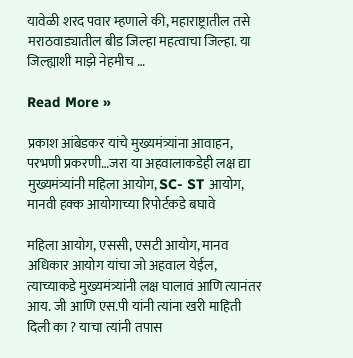यावेळी शरद पवार म्हणाले की, महाराष्ट्रातील तसे मराठवाड्यातील बीड जिल्हा महत्वाचा जिल्हा. या जिल्ह्याशी माझे नेहमीच …

Read More »

प्रकाश आंबेडकर यांचे मुख्यमंत्र्यांना आवाहन, परभणी प्रकरणी…जरा या अहवालाकडेही लक्ष द्या मुख्यमंत्र्यांनी महिला आयोग, SC- ST आयोग, मानवी हक्क आयोगाच्या रिपोर्टकडे बघावे

महिला आयोग, एससी, एसटी आयोग, मानव अधिकार आयोग यांचा जो अहवाल येईल, त्याच्याकडे मुख्यमंत्र्यांनी लक्ष घालावं आणि त्यानंतर आय. जी आणि एस.पी यांनी त्यांना खरी माहिती दिली का ? याचा त्यांनी तपास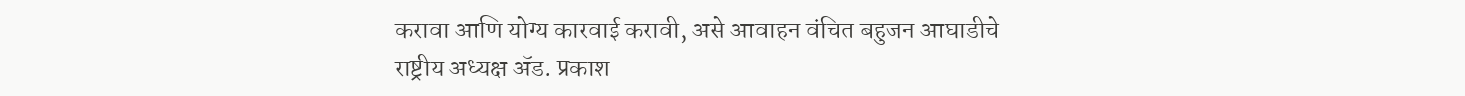करावा आणि योग्य कारवाई करावी, असे आवाहन वंचित बहुजन आघाडीचे राष्ट्रीय अध्यक्ष ॲड. प्रकाश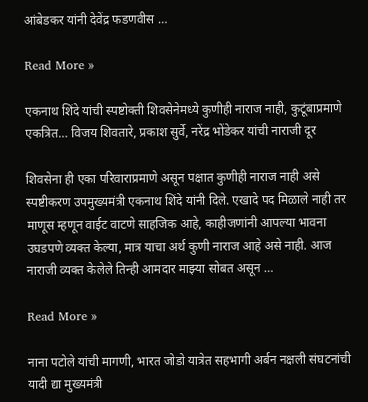आंबेडकर यांनी देवेंद्र फडणवीस …

Read More »

एकनाथ शिंदे यांची स्पष्टोक्ती शिवसेनेमध्ये कुणीही नाराज नाही, कुटूंबाप्रमाणे एकत्रित… विजय शिवतारे, प्रकाश सुर्वे, नरेंद्र भोंडेकर यांची नाराजी दूर

शिवसेना ही एका परिवाराप्रमाणे असून पक्षात कुणीही नाराज नाही असे स्पष्टीकरण उपमुख्यमंत्री एकनाथ शिंदे यांनी दिले. एखादे पद मिळाले नाही तर माणूस म्हणून वाईट वाटणे साहजिक आहे, काहीजणांनी आपल्या भावना उघडपणे व्यक्त केल्या, मात्र याचा अर्थ कुणी नाराज आहे असे नाही. आज नाराजी व्यक्त केलेले तिन्ही आमदार माझ्या सोबत असून …

Read More »

नाना पटोले यांची मागणी, भारत जोडो यात्रेत सहभागी अर्बन नक्षली संघटनांची यादी द्या मुख्यमंत्री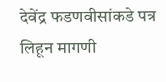देवेंद्र फडणवीसांकडे पत्र लिहून मागणी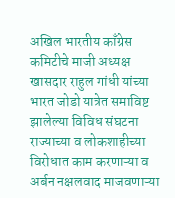अखिल भारतीय काँग्रेस कमिटीचे माजी अध्यक्ष खासदार राहुल गांधी यांच्या भारत जोडो यात्रेत समाविष्ट झालेल्या विविध संघटना राज्याच्या व लोकशाहीच्या विरोधात काम करणाऱ्या व अर्बन नक्षलवाद माजवणाऱ्या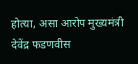होत्या, असा आरोप मुख्यमंत्री देवेंद्र फडणवीस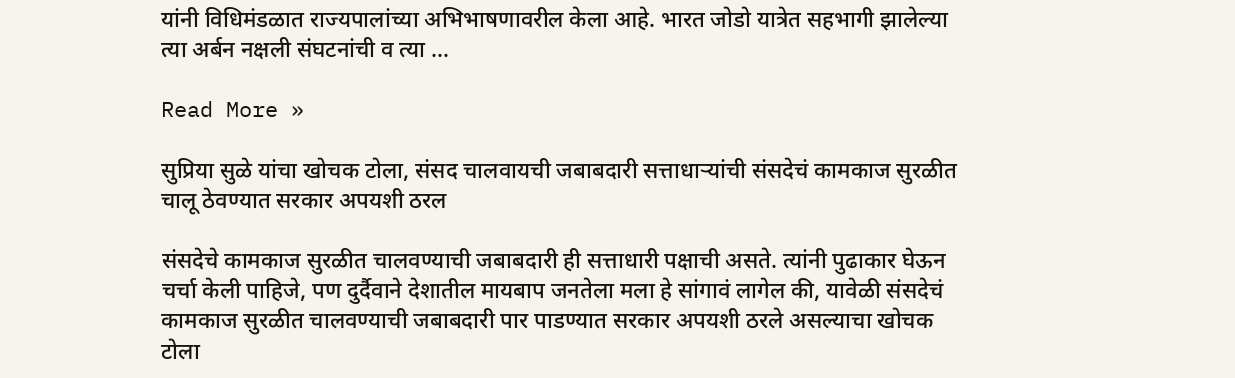यांनी विधिमंडळात राज्यपालांच्या अभिभाषणावरील केला आहे. भारत जोडो यात्रेत सहभागी झालेल्या त्या अर्बन नक्षली संघटनांची व त्या …

Read More »

सुप्रिया सुळे यांचा खोचक टोला, संसद चालवायची जबाबदारी सत्ताधाऱ्यांची संसदेचं कामकाज सुरळीत चालू ठेवण्यात सरकार अपयशी ठरल

संसदेचे कामकाज सुरळीत चालवण्याची जबाबदारी ही सत्ताधारी पक्षाची असते. त्यांनी पुढाकार घेऊन चर्चा केली पाहिजे, पण दुर्दैवाने देशातील मायबाप जनतेला मला हे सांगावं लागेल की, यावेळी संसदेचं कामकाज सुरळीत चालवण्याची जबाबदारी पार पाडण्यात सरकार अपयशी ठरले असल्याचा खोचक टोला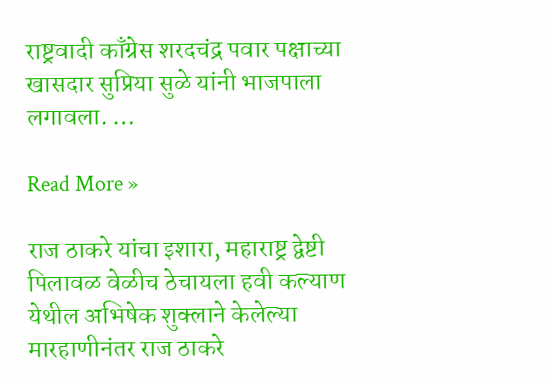राष्ट्रवादी काँग्रेस शरदचंद्र पवार पक्षाच्या खासदार सुप्रिया सुळे यांनी भाजपाला लगावला. …

Read More »

राज ठाकरे यांचा इशारा, महाराष्ट्र द्वेष्टी पिलावळ वेळीच ठेचायला हवी कल्याण येथील अभिषेक शुक्लाने केलेल्या मारहाणीनंतर राज ठाकरे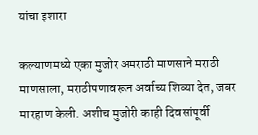यांचा इशारा

कल्याणमध्ये एका मुजोर अमराठी माणसाने मराठी माणसाला, मराठीपणावरून अर्वाच्य शिव्या देत, जबर मारहाण केली. अशीच मुजोरी काही दिवसांपूर्वी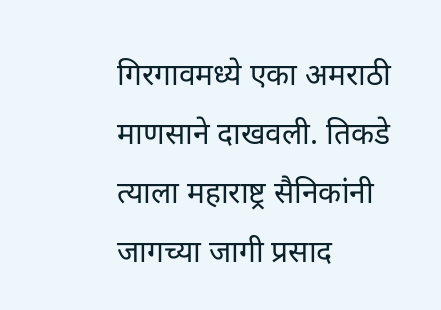गिरगावमध्ये एका अमराठी माणसाने दाखवली. तिकडे त्याला महाराष्ट्र सैनिकांनी जागच्या जागी प्रसाद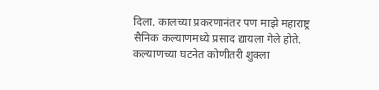दिला. कालच्या प्रकरणानंतर पण माझे महाराष्ट्र सैनिक कल्याणमध्ये प्रसाद द्यायला गेले होते. कल्याणच्या घटनेत कोणीतरी शुक्ला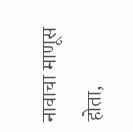नावाचा माणूस होता,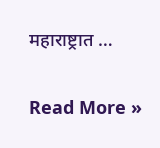महाराष्ट्रात …

Read More »